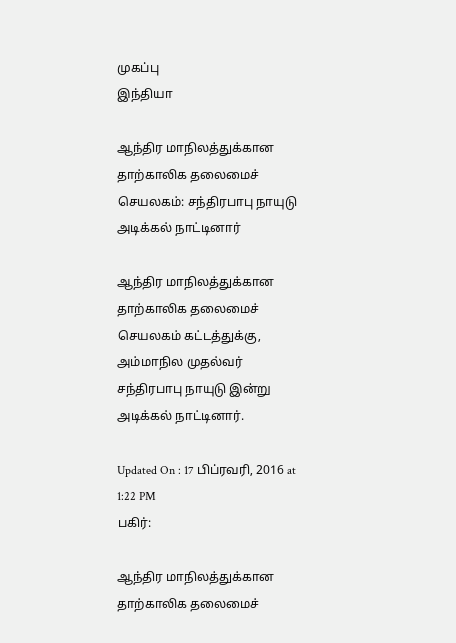முகப்பு
இந்தியா

ஆந்திர மாநிலத்துக்கான தாற்காலிக தலைமைச் செயலகம்: சந்திரபாபு நாயுடு அடிக்கல் நாட்டினார்

ஆந்திர மாநிலத்துக்கான தாற்காலிக தலைமைச் செயலகம் கட்டத்துக்கு, அம்மாநில முதல்வர் சந்திரபாபு நாயுடு இன்று அடிக்கல் நாட்டினார்.

Updated On : 17 பிப்ரவரி, 2016 at 1:22 PM
பகிர்:

ஆந்திர மாநிலத்துக்கான தாற்காலிக தலைமைச்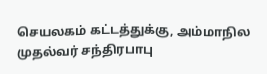செயலகம் கட்டத்துக்கு, அம்மாநில முதல்வர் சந்திரபாபு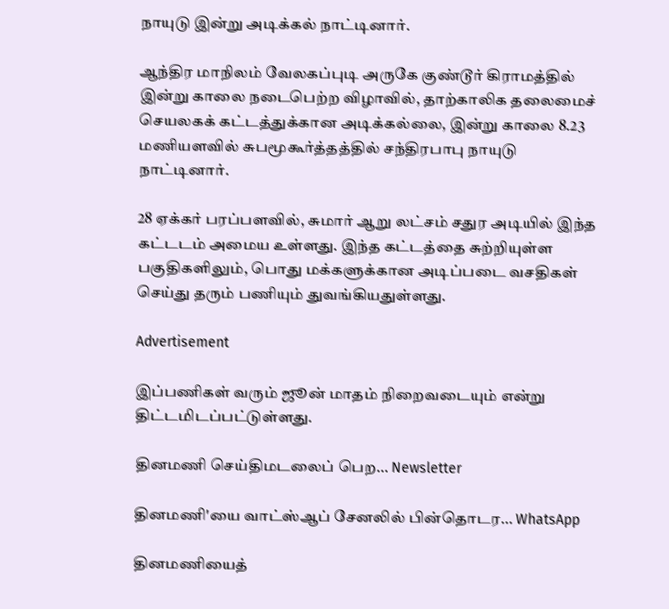நாயுடு இன்று அடிக்கல் நாட்டினார்.

ஆந்திர மாநிலம் வேலகப்புடி அருகே குண்டூர் கிராமத்தில் இன்று காலை நடைபெற்ற விழாவில், தாற்காலிக தலைமைச் செயலகக் கட்டத்துக்கான அடிக்கல்லை, இன்று காலை 8.23 மணியளவில் சுபமூகூர்த்தத்தில் சந்திரபாபு நாயுடு நாட்டினார்.

28 ஏக்கர் பரப்பளவில், சுமார் ஆறு லட்சம் சதுர அடியில் இந்த கட்டடம் அமைய உள்ளது. இந்த கட்டத்தை சுற்றியுள்ள பகுதிகளிலும், பொது மக்களுக்கான அடிப்படை வசதிகள் செய்து தரும் பணியும் துவங்கியதுள்ளது.

Advertisement

இப்பணிகள் வரும் ஜூன் மாதம் நிறைவடையும் என்று திட்டமிடப்பட்டுள்ளது.

தினமணி செய்திமடலைப் பெற... Newsletter

தினமணி'யை வாட்ஸ்ஆப் சேனலில் பின்தொடர... WhatsApp

தினமணியைத்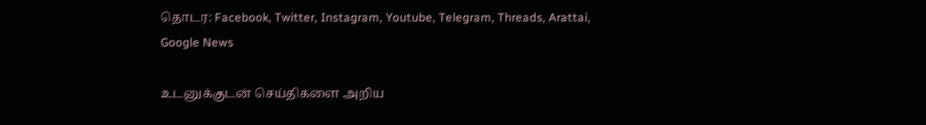தொடர: Facebook, Twitter, Instagram, Youtube, Telegram, Threads, Arattai, Google News

உடனுக்குடன் செய்திகளை அறிய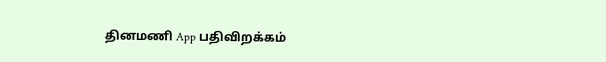தினமணி App பதிவிறக்கம்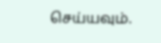செய்யவும்.